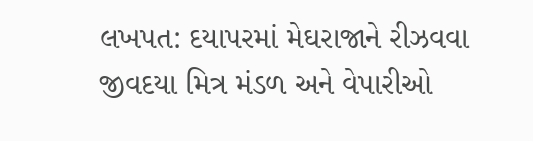લખપત: દયાપરમાં મેઘરાજાને રીઝવવા જીવદયા મિત્ર મંડળ અને વેપારીઓ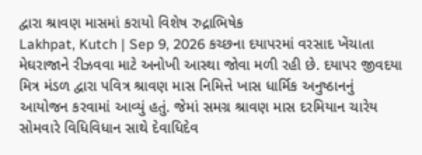દ્વારા શ્રાવણ માસમાં કરાયો વિશેષ રુદ્રાભિષેક
Lakhpat, Kutch | Sep 9, 2026 કચ્છના દયાપરમાં વરસાદ ખેંચાતા મેઘરાજાને રીઝવવા માટે અનોખી આસ્થા જોવા મળી રહી છે. દયાપર જીવદયા મિત્ર મંડળ દ્વારા પવિત્ર શ્રાવણ માસ નિમિત્તે ખાસ ધાર્મિક અનુષ્ઠાનનું આયોજન કરવામાં આવ્યું હતું. જેમાં સમગ્ર શ્રાવણ માસ દરમિયાન ચારેય સોમવારે વિધિવિધાન સાથે દેવાધિદેવ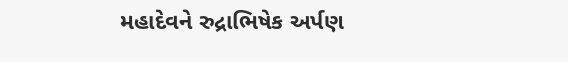મહાદેવને રુદ્રાભિષેક અર્પણ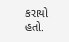કરાયો હતો.